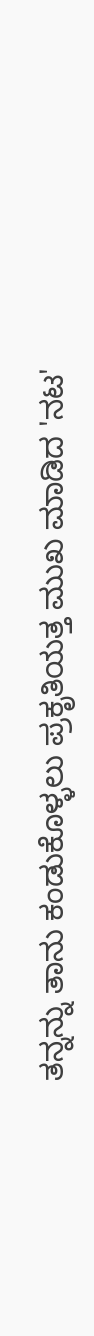ತನ್ನನ್ನು ತಾನು ಕಂಡುಕೊಳ್ಳಲು ಪ್ರಕೃತಿಯತ್ತ ಮುಖ ಮಾಡಿದ 'ನಟ'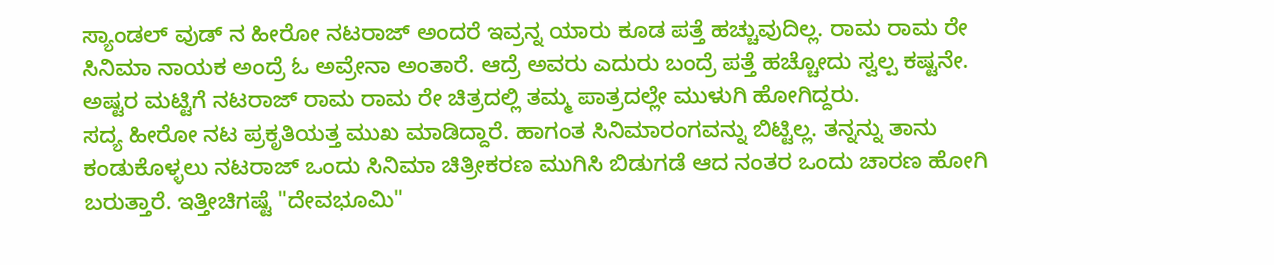ಸ್ಯಾಂಡಲ್ ವುಡ್ ನ ಹೀರೋ ನಟರಾಜ್ ಅಂದರೆ ಇವ್ರನ್ನ ಯಾರು ಕೂಡ ಪತ್ತೆ ಹಚ್ಚುವುದಿಲ್ಲ. ರಾಮ ರಾಮ ರೇ ಸಿನಿಮಾ ನಾಯಕ ಅಂದ್ರೆ ಓ ಅವ್ರೇನಾ ಅಂತಾರೆ. ಆದ್ರೆ ಅವರು ಎದುರು ಬಂದ್ರೆ ಪತ್ತೆ ಹಚ್ಚೋದು ಸ್ವಲ್ಪ ಕಷ್ಟನೇ. ಅಷ್ಟರ ಮಟ್ಟಿಗೆ ನಟರಾಜ್ ರಾಮ ರಾಮ ರೇ ಚಿತ್ರದಲ್ಲಿ ತಮ್ಮ ಪಾತ್ರದಲ್ಲೇ ಮುಳುಗಿ ಹೋಗಿದ್ದರು.
ಸದ್ಯ ಹೀರೋ ನಟ ಪ್ರಕೃತಿಯತ್ತ ಮುಖ ಮಾಡಿದ್ದಾರೆ. ಹಾಗಂತ ಸಿನಿಮಾರಂಗವನ್ನು ಬಿಟ್ಟಿಲ್ಲ. ತನ್ನನ್ನು ತಾನು ಕಂಡುಕೊಳ್ಳಲು ನಟರಾಜ್ ಒಂದು ಸಿನಿಮಾ ಚಿತ್ರೀಕರಣ ಮುಗಿಸಿ ಬಿಡುಗಡೆ ಆದ ನಂತರ ಒಂದು ಚಾರಣ ಹೋಗಿ ಬರುತ್ತಾರೆ. ಇತ್ತೀಚಿಗಷ್ಟೆ "ದೇವಭೂಮಿ"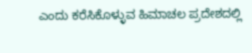ಎಂದು ಕರೆಸಿಕೊಳ್ಳುವ ಹಿಮಾಚಲ ಪ್ರದೇಶದಲ್ಲಿ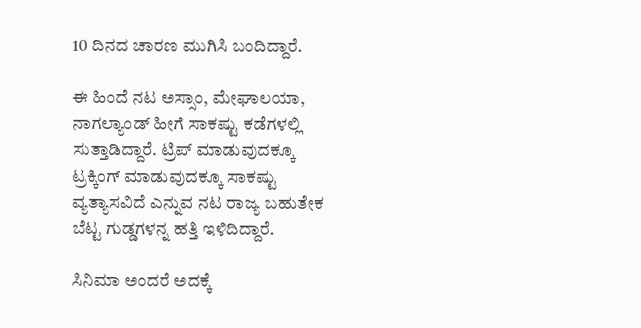10 ದಿನದ ಚಾರಣ ಮುಗಿಸಿ ಬಂದಿದ್ದಾರೆ.

ಈ ಹಿಂದೆ ನಟ ಅಸ್ಸಾಂ, ಮೇಘಾಲಯಾ, ನಾಗಲ್ಯಾಂಡ್ ಹೀಗೆ ಸಾಕಷ್ಟು ಕಡೆಗಳಲ್ಲಿ ಸುತ್ತಾಡಿದ್ದಾರೆ. ಟ್ರಿಪ್ ಮಾಡುವುದಕ್ಕೂ ಟ್ರಕ್ಕಿಂಗ್ ಮಾಡುವುದಕ್ಕೂ ಸಾಕಷ್ಟು ವ್ಯತ್ಯಾಸವಿದೆ ಎನ್ನುವ ನಟ ರಾಜ್ಯ ಬಹುತೇಕ ಬೆಟ್ಟ ಗುಡ್ಡಗಳನ್ನ ಹತ್ತಿ ಇಳಿದಿದ್ದಾರೆ.

ಸಿನಿಮಾ ಅಂದರೆ ಅದಕ್ಕೆ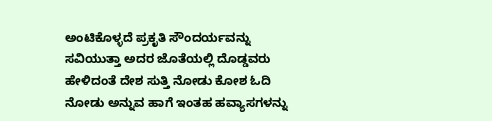ಅಂಟಿಕೊಳ್ಳದೆ ಪ್ರಕೃತಿ ಸೌಂದರ್ಯವನ್ನು ಸವಿಯುತ್ತಾ ಅದರ ಜೊತೆಯಲ್ಲಿ ದೊಡ್ಡವರು ಹೇಳಿದಂತೆ ದೇಶ ಸುತ್ತಿ ನೋಡು ಕೋಶ ಓದಿ ನೋಡು ಅನ್ನುವ ಹಾಗೆ ಇಂತಹ ಹವ್ಯಾಸಗಳನ್ನು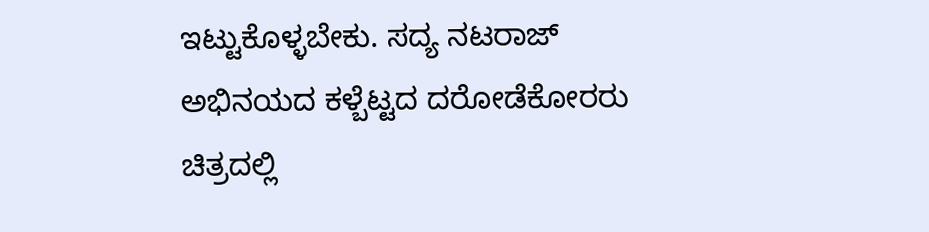ಇಟ್ಟುಕೊಳ್ಳಬೇಕು. ಸದ್ಯ ನಟರಾಜ್ ಅಭಿನಯದ ಕಳ್ಬೆಟ್ಟದ ದರೋಡೆಕೋರರು ಚಿತ್ರದಲ್ಲಿ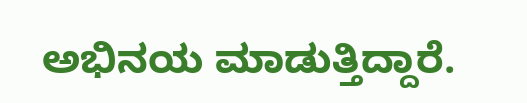ಅಭಿನಯ ಮಾಡುತ್ತಿದ್ದಾರೆ.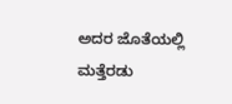ಅದರ ಜೊತೆಯಲ್ಲಿ ಮತ್ತೆರಡು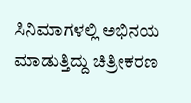ಸಿನಿಮಾಗಳಲ್ಲಿ ಅಭಿನಯ ಮಾಡುತ್ತಿದ್ದು ಚಿತ್ರೀಕರಣ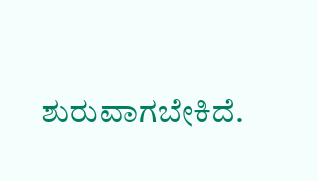ಶುರುವಾಗಬೇಕಿದೆ.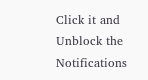Click it and Unblock the Notifications